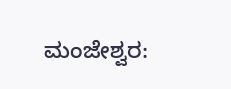ಮಂಜೇಶ್ವರ: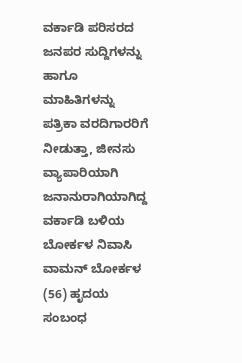ವರ್ಕಾಡಿ ಪರಿಸರದ ಜನಪರ ಸುದ್ದಿಗಳನ್ನು ಹಾಗೂ ಮಾಹಿತಿಗಳನ್ನು ಪತ್ರಿಕಾ ವರದಿಗಾರರಿಗೆ ನೀಡುತ್ತಾ, ಜೀನಸು ವ್ಯಾಪಾರಿಯಾಗಿ ಜನಾನುರಾಗಿಯಾಗಿದ್ದ ವರ್ಕಾಡಿ ಬಳಿಯ ಬೋರ್ಕಳ ನಿವಾಸಿ ವಾಮನ್ ಬೋರ್ಕಳ (56) ಹೃದಯ ಸಂಬಂಧ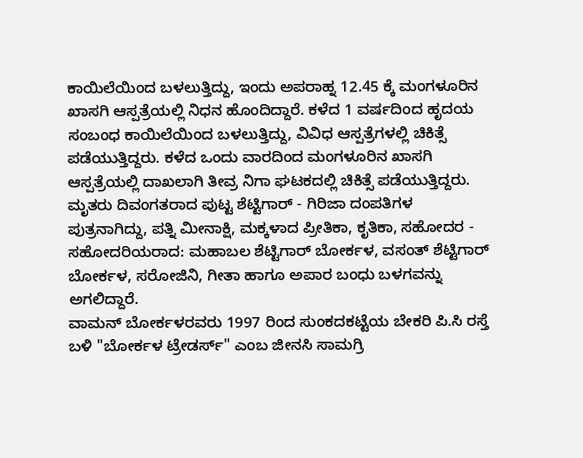ಕಾಯಿಲೆಯಿಂದ ಬಳಲುತ್ತಿದ್ದು, ಇಂದು ಅಪರಾಹ್ನ 12.45 ಕ್ಕೆ ಮಂಗಳೂರಿನ ಖಾಸಗಿ ಆಸ್ಪತ್ರೆಯಲ್ಲಿ ನಿಧನ ಹೊಂದಿದ್ದಾರೆ. ಕಳೆದ 1 ವರ್ಷದಿಂದ ಹೃದಯ ಸಂಬಂಧ ಕಾಯಿಲೆಯಿಂದ ಬಳಲುತ್ತಿದ್ದು, ವಿವಿಧ ಆಸ್ಪತ್ರೆಗಳಲ್ಲಿ ಚಿಕಿತ್ಸೆ ಪಡೆಯುತ್ತಿದ್ದರು. ಕಳೆದ ಒಂದು ವಾರದಿಂದ ಮಂಗಳೂರಿನ ಖಾಸಗಿ ಆಸ್ಪತ್ರೆಯಲ್ಲಿ ದಾಖಲಾಗಿ ತೀವ್ರ ನಿಗಾ ಘಟಕದಲ್ಲಿ ಚಿಕಿತ್ಸೆ ಪಡೆಯುತ್ತಿದ್ದರು. ಮೃತರು ದಿವಂಗತರಾದ ಪುಟ್ಟ ಶೆಟ್ಟಿಗಾರ್ - ಗಿರಿಜಾ ದಂಪತಿಗಳ ಪುತ್ರನಾಗಿದ್ದು, ಪತ್ನಿ ಮೀನಾಕ್ಷಿ, ಮಕ್ಕಳಾದ ಪ್ರೀತಿಕಾ, ಕೃತಿಕಾ, ಸಹೋದರ - ಸಹೋದರಿಯರಾದ: ಮಹಾಬಲ ಶೆಟ್ಟಿಗಾರ್ ಬೋರ್ಕಳ, ವಸಂತ್ ಶೆಟ್ಟಿಗಾರ್ ಬೋರ್ಕಳ, ಸರೋಜಿನಿ, ಗೀತಾ ಹಾಗೂ ಅಪಾರ ಬಂಧು ಬಳಗವನ್ನು ಅಗಲಿದ್ದಾರೆ.
ವಾಮನ್ ಬೋರ್ಕಳರವರು 1997 ರಿಂದ ಸುಂಕದಕಟ್ಟೆಯ ಬೇಕರಿ ಪಿ.ಸಿ ರಸ್ತೆ ಬಳಿ "ಬೋರ್ಕಳ ಟ್ರೇಡರ್ಸ್" ಎಂಬ ಜೀನಸಿ ಸಾಮಗ್ರಿ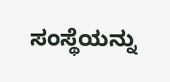ಸಂಸ್ಥೆಯನ್ನು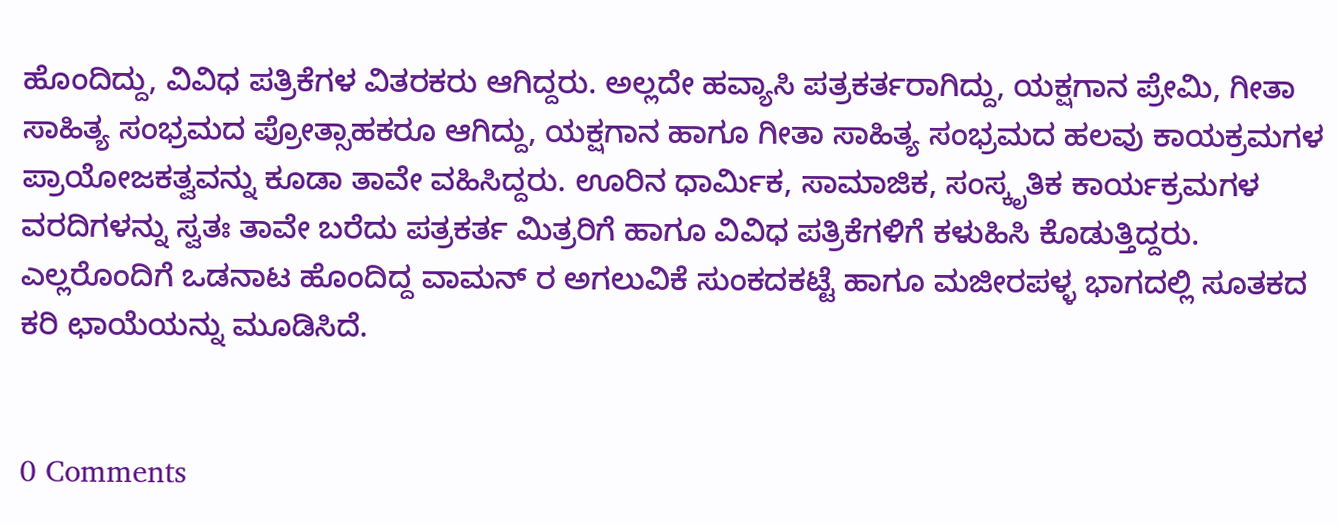ಹೊಂದಿದ್ದು, ವಿವಿಧ ಪತ್ರಿಕೆಗಳ ವಿತರಕರು ಆಗಿದ್ದರು. ಅಲ್ಲದೇ ಹವ್ಯಾಸಿ ಪತ್ರಕರ್ತರಾಗಿದ್ದು, ಯಕ್ಷಗಾನ ಪ್ರೇಮಿ, ಗೀತಾ ಸಾಹಿತ್ಯ ಸಂಭ್ರಮದ ಪ್ರೋತ್ಸಾಹಕರೂ ಆಗಿದ್ದು, ಯಕ್ಷಗಾನ ಹಾಗೂ ಗೀತಾ ಸಾಹಿತ್ಯ ಸಂಭ್ರಮದ ಹಲವು ಕಾಯಕ್ರಮಗಳ ಪ್ರಾಯೋಜಕತ್ವವನ್ನು ಕೂಡಾ ತಾವೇ ವಹಿಸಿದ್ದರು. ಊರಿನ ಧಾರ್ಮಿಕ, ಸಾಮಾಜಿಕ, ಸಂಸ್ಕೃತಿಕ ಕಾರ್ಯಕ್ರಮಗಳ ವರದಿಗಳನ್ನು ಸ್ವತಃ ತಾವೇ ಬರೆದು ಪತ್ರಕರ್ತ ಮಿತ್ರರಿಗೆ ಹಾಗೂ ವಿವಿಧ ಪತ್ರಿಕೆಗಳಿಗೆ ಕಳುಹಿಸಿ ಕೊಡುತ್ತಿದ್ದರು. ಎಲ್ಲರೊಂದಿಗೆ ಒಡನಾಟ ಹೊಂದಿದ್ದ ವಾಮನ್ ರ ಅಗಲುವಿಕೆ ಸುಂಕದಕಟ್ಟೆ ಹಾಗೂ ಮಜೀರಪಳ್ಳ ಭಾಗದಲ್ಲಿ ಸೂತಕದ ಕರಿ ಛಾಯೆಯನ್ನು ಮೂಡಿಸಿದೆ.


0 Comments